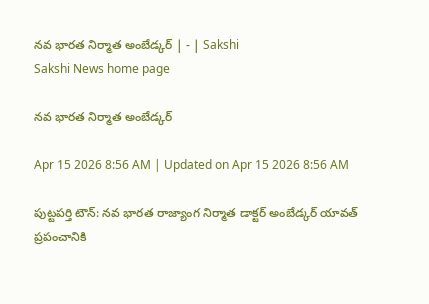నవ భారత నిర్మాత అంబేడ్కర్‌ | - | Sakshi
Sakshi News home page

నవ భారత నిర్మాత అంబేడ్కర్‌

Apr 15 2026 8:56 AM | Updated on Apr 15 2026 8:56 AM

పుట్టపర్తి టౌన్‌: నవ భారత రాజ్యాంగ నిర్మాత డాక్టర్‌ అంబేడ్కర్‌ యావత్‌ ప్రపంచానికి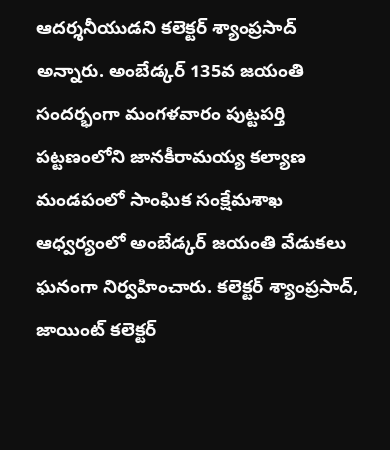ఆదర్శనీయుడని కలెక్టర్‌ శ్యాంప్రసాద్‌ అన్నారు. అంబేడ్కర్‌ 135వ జయంతి సందర్భంగా మంగళవారం పుట్టపర్తి పట్టణంలోని జానకీరామయ్య కల్యాణ మండపంలో సాంఘిక సంక్షేమశాఖ ఆధ్వర్యంలో అంబేడ్కర్‌ జయంతి వేడుకలు ఘనంగా నిర్వహించారు. కలెక్టర్‌ శ్యాంప్రసాద్‌, జాయింట్‌ కలెక్టర్‌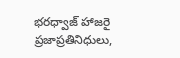భరధ్వాజ్‌ హాజరై ప్రజాప్రతినిధులు,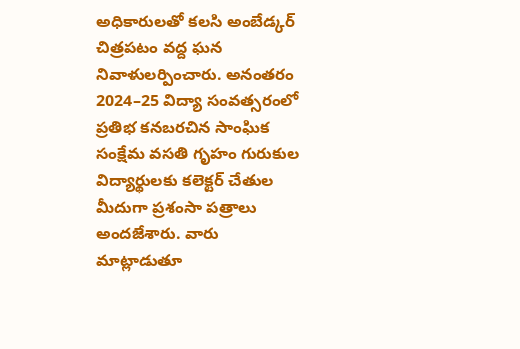అధికారులతో కలసి అంబేడ్కర్‌ చిత్రపటం వద్ద ఘన నివాళులర్పించారు. అనంతరం 2024–25 విద్యా సంవత్సరంలో ప్రతిభ కనబరచిన సాంఘిక సంక్షేమ వసతి గృహం గురుకుల విద్యార్థులకు కలెక్టర్‌ చేతుల మీదుగా ప్రశంసా పత్రాలు అందజేశారు. వారు మాట్లాడుతూ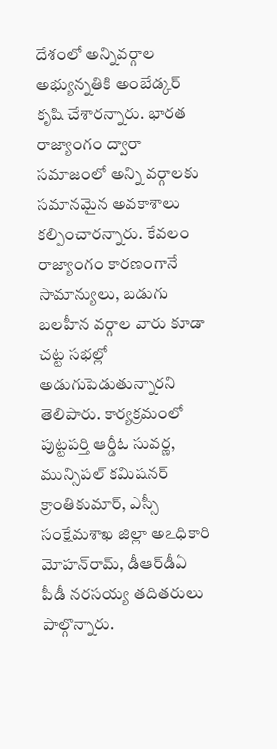దేశంలో అన్నివర్గాల అభ్యున్నతికి అంబేడ్కర్‌ కృషి చేశారన్నారు. భారత రాజ్యాంగం ద్వారా సమాజంలో అన్ని వర్గాలకు సమానమైన అవకాశాలు కల్పించారన్నారు. కేవలం రాజ్యాంగం కారణంగానే సామాన్యులు, బడుగు బలహీన వర్గాల వారు కూడా చట్ట సభల్లో అడుగుపెడుతున్నారని తెలిపారు. కార్యక్రమంలో పుట్టపర్తి ఆర్డీఓ సువర్ణ, మున్సిపల్‌ కమిషనర్‌ క్రాంతికుమార్‌, ఎస్సీ సంక్షేమశాఖ జిల్లా అఽధికారి మోహన్‌రామ్‌, డీఆర్‌డీఏ పీడీ నరసయ్య తదితరులు పాల్గొన్నారు.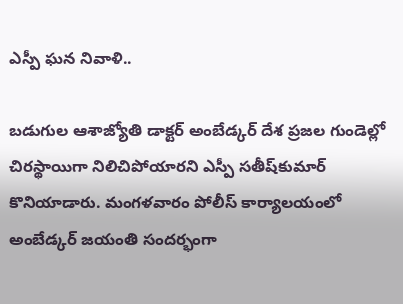ఎస్పీ ఘన నివాళి..

బడుగుల ఆశాజ్యోతి డాక్టర్‌ అంబేడ్కర్‌ దేశ ప్రజల గుండెల్లో చిరస్థాయిగా నిలిచిపోయారని ఎస్పీ సతీష్‌కుమార్‌ కొనియాడారు. మంగళవారం పోలీస్‌ కార్యాలయంలో అంబేడ్కర్‌ జయంతి సందర్భంగా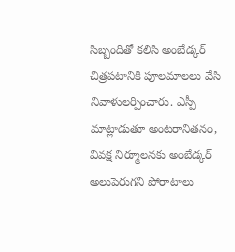సిబ్బందితో కలిసి అంబేడ్కర్‌ చిత్రపటానికి పూలమాలలు వేసి నివాళులర్పించారు. ఎస్పీ మాట్లాడుతూ అంటరానితనం, వివక్ష నిర్మూలనకు అంబేడ్కర్‌ అలుపెరుగని పోరాటాలు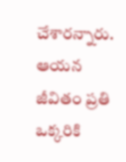చేశారన్నారు. ఆయన జీవితం ప్రతి ఒక్కరికి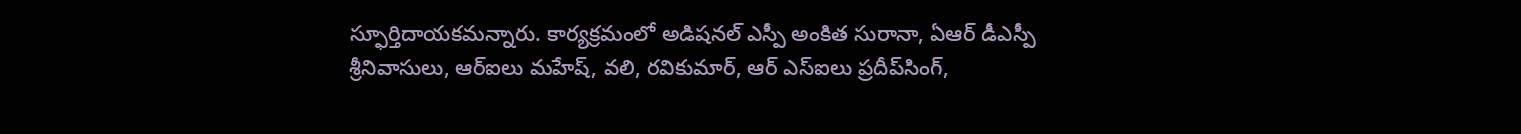స్ఫూర్తిదాయకమన్నారు. కార్యక్రమంలో అడిషనల్‌ ఎస్పీ అంకిత సురానా, ఏఆర్‌ డీఎస్పీ శ్రీనివాసులు, ఆర్‌ఐలు మహేష్‌, వలి, రవికుమార్‌, ఆర్‌ ఎస్‌ఐలు ప్రదీప్‌సింగ్‌,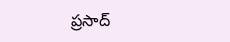ప్రసాద్‌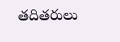తదితరులు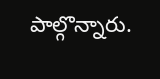పాల్గొన్నారు.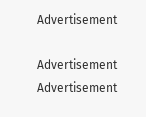Advertisement

Advertisement
Advertisement